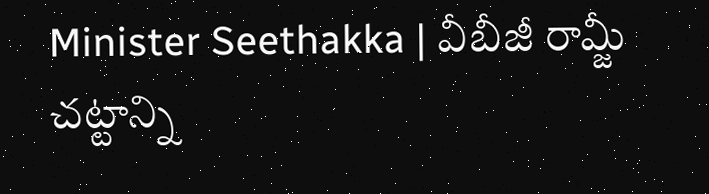Minister Seethakka | వీబీజీ రామ్జీ చట్టాన్ని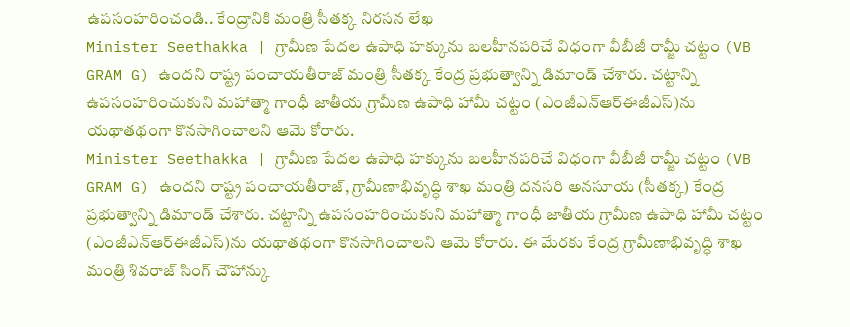ఉపసంహరించండి.. కేంద్రానికి మంత్రి సీతక్క నిరసన లేఖ
Minister Seethakka | గ్రామీణ పేదల ఉపాధి హక్కును బలహీనపరిచే విధంగా వీబీజీ రామ్జీ చట్టం (VB GRAM G) ఉందని రాష్ట్ర పంచాయతీరాజ్ మంత్రి సీతక్క కేంద్ర ప్రభుత్వాన్ని డిమాండ్ చేశారు. చట్టాన్ని ఉపసంహరించుకుని మహాత్మా గాంధీ జాతీయ గ్రామీణ ఉపాధి హామీ చట్టం (ఎంజీఎన్ఆర్ఈజీఎస్)ను యథాతథంగా కొనసాగించాలని ఆమె కోరారు.
Minister Seethakka | గ్రామీణ పేదల ఉపాధి హక్కును బలహీనపరిచే విధంగా వీబీజీ రామ్జీ చట్టం (VB GRAM G) ఉందని రాష్ట్ర పంచాయతీరాజ్, గ్రామీణాభివృద్ధి శాఖ మంత్రి దనసరి అనసూయ (సీతక్క) కేంద్ర ప్రభుత్వాన్ని డిమాండ్ చేశారు. చట్టాన్ని ఉపసంహరించుకుని మహాత్మా గాంధీ జాతీయ గ్రామీణ ఉపాధి హామీ చట్టం (ఎంజీఎన్ఆర్ఈజీఎస్)ను యథాతథంగా కొనసాగించాలని ఆమె కోరారు. ఈ మేరకు కేంద్ర గ్రామీణాభివృద్ధి శాఖ మంత్రి శివరాజ్ సింగ్ చౌహాన్కు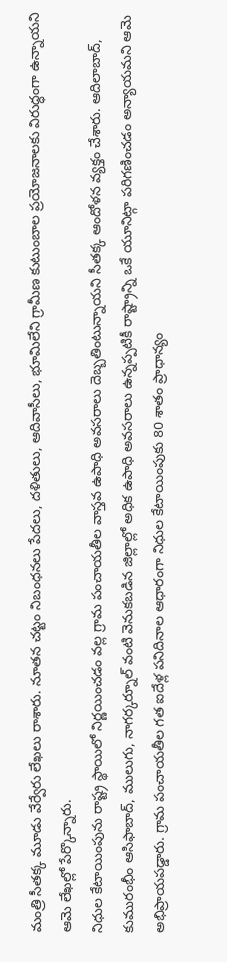మంత్రి సీతక్క మూడు వేర్వేరు లేఖలు రాశారు. నూతన చట్టం నిబంధనలు పేదలు, దళితులు, ఆదివాసీలు, భూమిలేని గ్రామీణ కుటుంబాల ప్రయోజనాలకు విరుద్ధంగా ఉన్నాయని ఆమె లేఖల్లో పేర్కొన్నారు.
నిధుల కేటాయింపును రాష్ట్ర స్థాయిలో నిర్ణయించడం వల్ల గ్రామ పంచాయతీల వాస్తవ ఉపాధి అవసరాలు దెబ్బతింటున్నాయని సీతక్క ఆందోళన వ్యక్తం చేశారు. ఆదిలాబాద్, కుమురంభీం ఆసిఫాబాద్, ములుగు, నాగర్కర్నూల్ వంటి వెనుకబడిన జిల్లాల్లో అధిక ఉపాధి అవసరాలు ఉన్నప్పటికీ రాష్ట్రాన్ని ఒకే యూనిట్గా పరిగణించడం అన్యాయమని ఆమె అభిప్రాయపడ్డారు. గ్రామ పంచాయతీల గత ఐదేళ్ల పనిదినాల ఆధారంగా నిధుల కేటాయింపుకు 80 శాతం ప్రాధాన్యం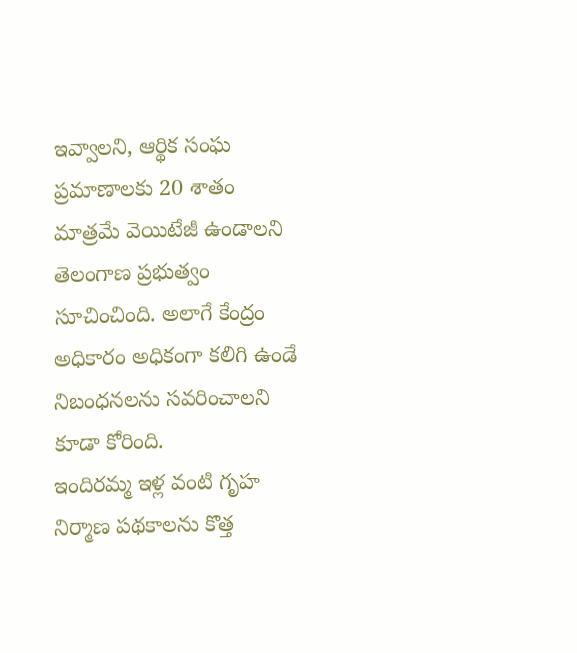ఇవ్వాలని, ఆర్థిక సంఘ ప్రమాణాలకు 20 శాతం మాత్రమే వెయిటేజీ ఉండాలని తెలంగాణ ప్రభుత్వం సూచించింది. అలాగే కేంద్రం అధికారం అధికంగా కలిగి ఉండే నిబంధనలను సవరించాలని కూడా కోరింది.
ఇందిరమ్మ ఇళ్ల వంటి గృహ నిర్మాణ పథకాలను కొత్త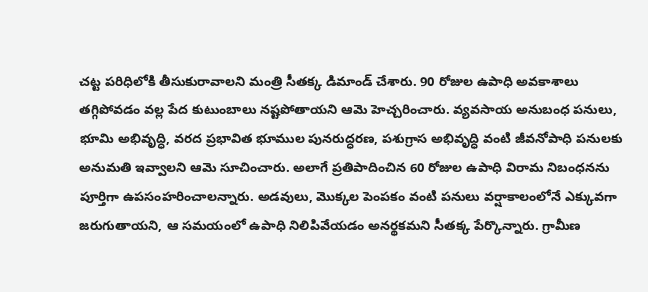చట్ట పరిధిలోకి తీసుకురావాలని మంత్రి సీతక్క డిమాండ్ చేశారు. 90 రోజుల ఉపాధి అవకాశాలు తగ్గిపోవడం వల్ల పేద కుటుంబాలు నష్టపోతాయని ఆమె హెచ్చరించారు. వ్యవసాయ అనుబంధ పనులు, భూమి అభివృద్ధి, వరద ప్రభావిత భూముల పునరుద్ధరణ, పశుగ్రాస అభివృద్ధి వంటి జీవనోపాధి పనులకు అనుమతి ఇవ్వాలని ఆమె సూచించారు. అలాగే ప్రతిపాదించిన 60 రోజుల ఉపాధి విరామ నిబంధనను పూర్తిగా ఉపసంహరించాలన్నారు. అడవులు, మొక్కల పెంపకం వంటి పనులు వర్షాకాలంలోనే ఎక్కువగా జరుగుతాయని, ఆ సమయంలో ఉపాధి నిలిపివేయడం అనర్థకమని సీతక్క పేర్కొన్నారు. గ్రామీణ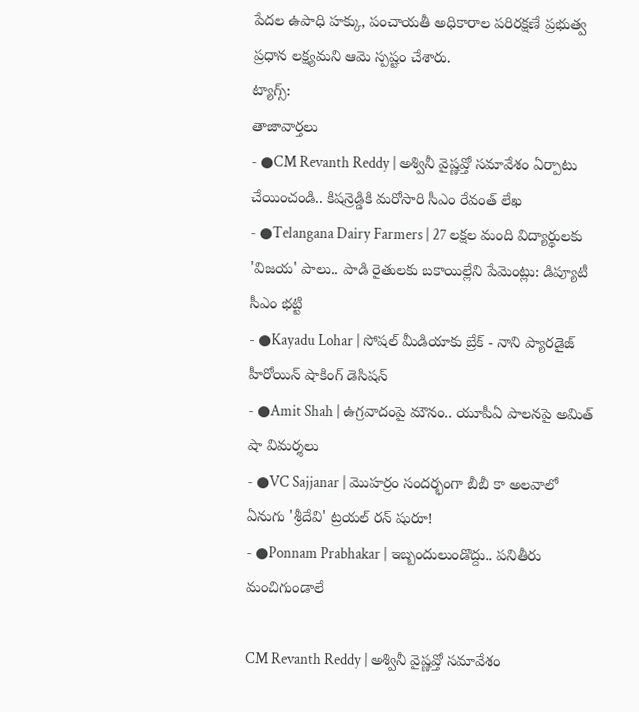పేదల ఉపాధి హక్కు, పంచాయతీ అధికారాల పరిరక్షణే ప్రభుత్వ ప్రధాన లక్ష్యమని ఆమె స్పష్టం చేశారు.
ట్యాగ్స్:
తాజావార్తలు
- ●CM Revanth Reddy | అశ్వినీ వైష్ణవ్తో సమావేశం ఏర్పాటు చేయించండి.. కిషన్రెడ్డికి మరోసారి సీఎం రేవంత్ లేఖ
- ●Telangana Dairy Farmers | 27 లక్షల మంది విద్యార్థులకు 'విజయ' పాలు.. పాడి రైతులకు బకాయిల్లేని పేమెంట్లు: డిప్యూటీ సీఎం భట్టి
- ●Kayadu Lohar | సోషల్ మీడియాకు బ్రేక్ - నాని ప్యారడైజ్ హీరోయిన్ షాకింగ్ డెసిషన్
- ●Amit Shah | ఉగ్రవాదంపై మౌనం.. యూపీఏ పాలనపై అమిత్ షా విమర్శలు
- ●VC Sajjanar | మొహర్రం సందర్భంగా బీబీ కా అలవాలో ఏనుగు 'శ్రీదేవి' ట్రయల్ రన్ షురూ!
- ●Ponnam Prabhakar | ఇబ్బందులుండొద్దు.. పనితీరు మంచిగుండాలే

CM Revanth Reddy | అశ్వినీ వైష్ణవ్తో సమావేశం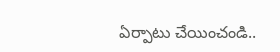ఏర్పాటు చేయించండి..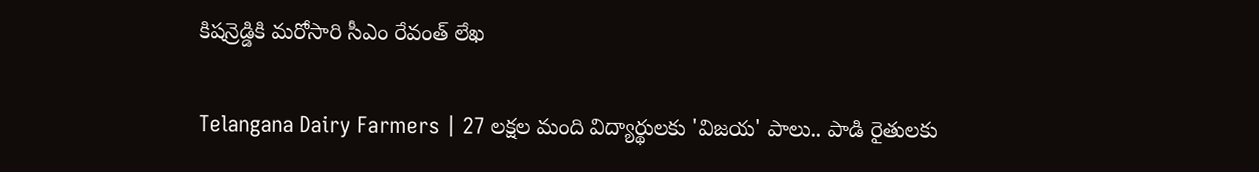కిషన్రెడ్డికి మరోసారి సీఎం రేవంత్ లేఖ

Telangana Dairy Farmers | 27 లక్షల మంది విద్యార్థులకు 'విజయ' పాలు.. పాడి రైతులకు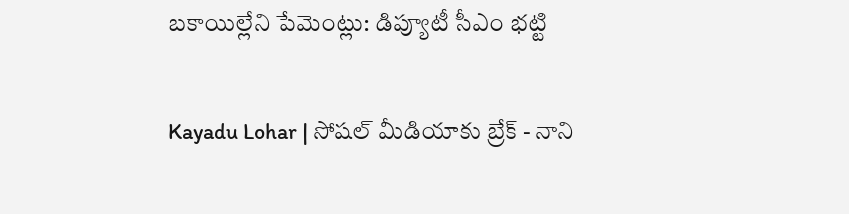బకాయిల్లేని పేమెంట్లు: డిప్యూటీ సీఎం భట్టి

Kayadu Lohar | సోషల్ మీడియాకు బ్రేక్ - నాని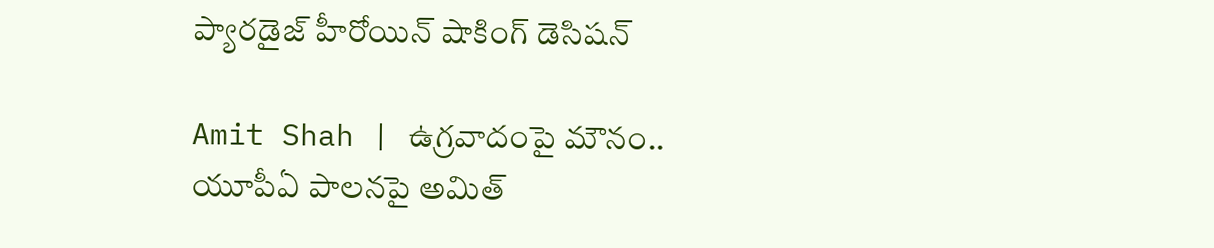ప్యారడైజ్ హీరోయిన్ షాకింగ్ డెసిషన్

Amit Shah | ఉగ్రవాదంపై మౌనం.. యూపీఏ పాలనపై అమిత్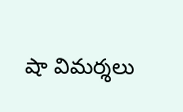షా విమర్శలు